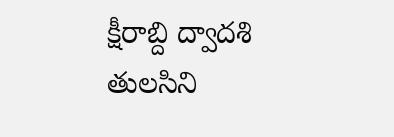క్షీరాబ్ది ద్వాదశి తులసిని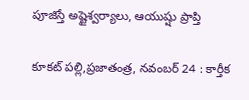పూజిస్తే అష్టైశ్వర్యాలు, ఆయుష్షు ప్రాప్తి

కూకట్ పల్లి,ప్రజాతంత్ర, నవంబర్ 24 : కార్తీక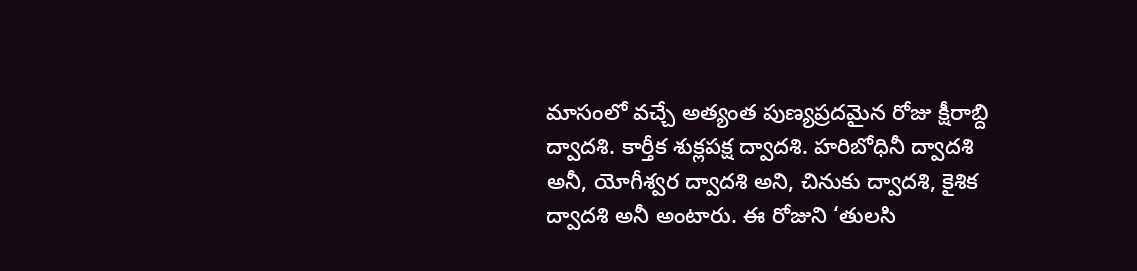మాసంలో వచ్చే అత్యంత పుణ్యప్రదమైన రోజు క్షీరాబ్ది ద్వాదశి. కార్తీక శుక్లపక్ష ద్వాదశి. హరిబోధినీ ద్వాదశి అనీ, యోగీశ్వర ద్వాదశి అని, చినుకు ద్వాదశి, కైశిక ద్వాదశి అనీ అంటారు. ఈ రోజుని ‘తులసి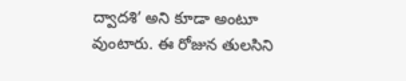ద్వాదశి’ అని కూడా అంటూ వుంటారు. ఈ రోజున తులసిని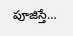పూజిస్తే…